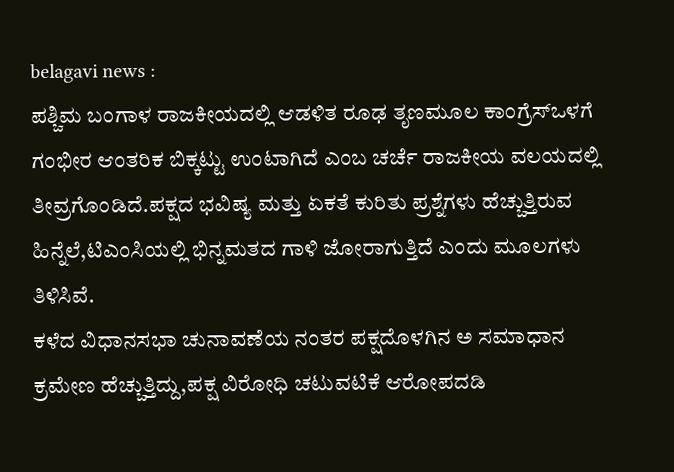belagavi news :
ಪಶ್ಚಿಮ ಬಂಗಾಳ ರಾಜಕೀಯದಲ್ಲಿ ಆಡಳಿತ ರೂಢ ತೃಣಮೂಲ ಕಾಂಗ್ರೆಸ್ಒಳಗೆ ಗಂಭೀರ ಆಂತರಿಕ ಬಿಕ್ಕಟ್ಟು ಉಂಟಾಗಿದೆ ಎಂಬ ಚರ್ಚೆ ರಾಜಕೀಯ ವಲಯದಲ್ಲಿ ತೀವ್ರಗೊಂಡಿದೆ.ಪಕ್ಷದ ಭವಿಷ್ಯ ಮತ್ತು ಏಕತೆ ಕುರಿತು ಪ್ರಶ್ನೆಗಳು ಹೆಚ್ಚುತ್ತಿರುವ ಹಿನ್ನೆಲೆ,ಟಿಎಂಸಿಯಲ್ಲಿ ಭಿನ್ನಮತದ ಗಾಳಿ ಜೋರಾಗುತ್ತಿದೆ ಎಂದು ಮೂಲಗಳು ತಿಳಿಸಿವೆ.
ಕಳೆದ ವಿಧಾನಸಭಾ ಚುನಾವಣೆಯ ನಂತರ ಪಕ್ಷದೊಳಗಿನ ಅ ಸಮಾಧಾನ ಕ್ರಮೇಣ ಹೆಚ್ಚುತ್ತಿದ್ದು,ಪಕ್ಷ ವಿರೋಧಿ ಚಟುವಟಿಕೆ ಆರೋಪದಡಿ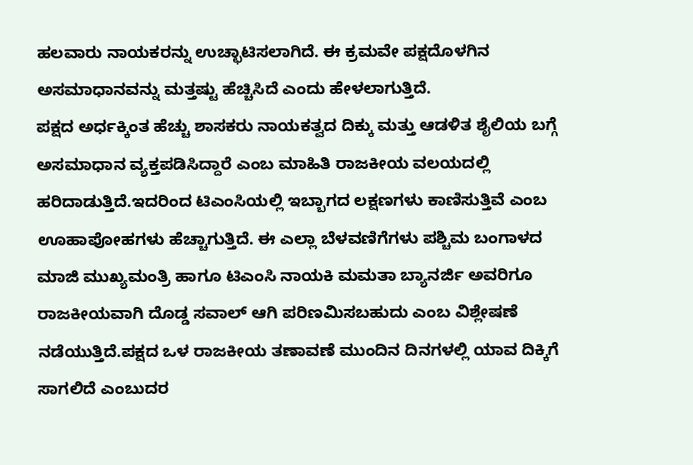ಹಲವಾರು ನಾಯಕರನ್ನು ಉಚ್ಛಾಟಿಸಲಾಗಿದೆ. ಈ ಕ್ರಮವೇ ಪಕ್ಷದೊಳಗಿನ ಅಸಮಾಧಾನವನ್ನು ಮತ್ತಷ್ಟು ಹೆಚ್ಚಿಸಿದೆ ಎಂದು ಹೇಳಲಾಗುತ್ತಿದೆ.
ಪಕ್ಷದ ಅರ್ಧಕ್ಕಿಂತ ಹೆಚ್ಚು ಶಾಸಕರು ನಾಯಕತ್ವದ ದಿಕ್ಕು ಮತ್ತು ಆಡಳಿತ ಶೈಲಿಯ ಬಗ್ಗೆ ಅಸಮಾಧಾನ ವ್ಯಕ್ತಪಡಿಸಿದ್ದಾರೆ ಎಂಬ ಮಾಹಿತಿ ರಾಜಕೀಯ ವಲಯದಲ್ಲಿ ಹರಿದಾಡುತ್ತಿದೆ.ಇದರಿಂದ ಟಿಎಂಸಿಯಲ್ಲಿ ಇಬ್ಬಾಗದ ಲಕ್ಷಣಗಳು ಕಾಣಿಸುತ್ತಿವೆ ಎಂಬ ಊಹಾಪೋಹಗಳು ಹೆಚ್ಚಾಗುತ್ತಿದೆ. ಈ ಎಲ್ಲಾ ಬೆಳವಣಿಗೆಗಳು ಪಶ್ಚಿಮ ಬಂಗಾಳದ ಮಾಜಿ ಮುಖ್ಯಮಂತ್ರಿ ಹಾಗೂ ಟಿಎಂಸಿ ನಾಯಕಿ ಮಮತಾ ಬ್ಯಾನರ್ಜಿ ಅವರಿಗೂ ರಾಜಕೀಯವಾಗಿ ದೊಡ್ಡ ಸವಾಲ್ ಆಗಿ ಪರಿಣಮಿಸಬಹುದು ಎಂಬ ವಿಶ್ಲೇಷಣೆ ನಡೆಯುತ್ತಿದೆ.ಪಕ್ಷದ ಒಳ ರಾಜಕೀಯ ತಣಾವಣೆ ಮುಂದಿನ ದಿನಗಳಲ್ಲಿ ಯಾವ ದಿಕ್ಕಿಗೆ ಸಾಗಲಿದೆ ಎಂಬುದರ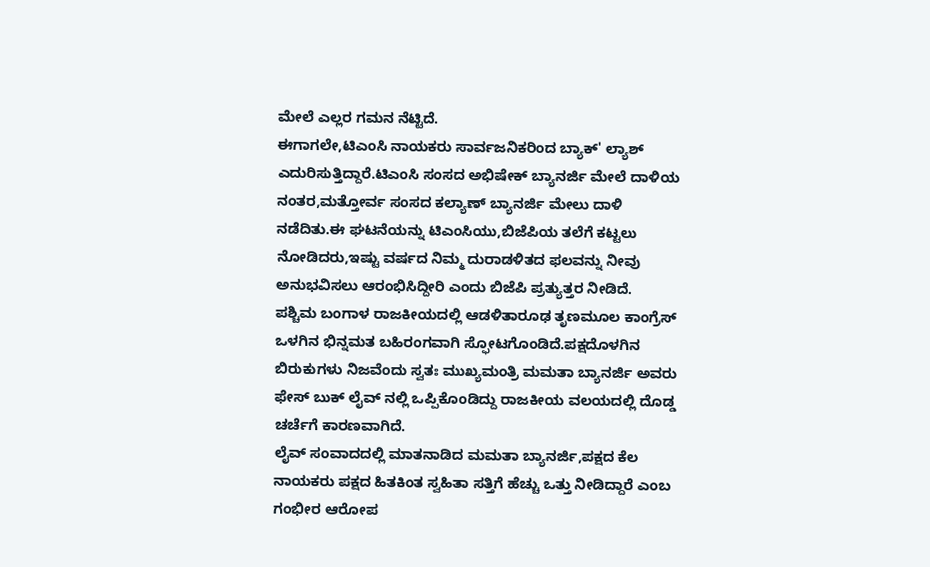ಮೇಲೆ ಎಲ್ಲರ ಗಮನ ನೆಟ್ಟಿದೆ.
ಈಗಾಗಲೇ,ಟಿಎಂಸಿ ನಾಯಕರು ಸಾರ್ವಜನಿಕರಿಂದ ಬ್ಯಾಕ್' ಲ್ಯಾಶ್ ಎದುರಿಸುತ್ತಿದ್ದಾರೆ.ಟಿಎಂಸಿ ಸಂಸದ ಅಭಿಷೇಕ್ ಬ್ಯಾನರ್ಜಿ ಮೇಲೆ ದಾಳಿಯ ನಂತರ,ಮತ್ತೋರ್ವ ಸಂಸದ ಕಲ್ಯಾಣ್ ಬ್ಯಾನರ್ಜಿ ಮೇಲು ದಾಳಿ ನಡೆದಿತು.ಈ ಘಟನೆಯನ್ನು ಟಿಎಂಸಿಯು,ಬಿಜೆಪಿಯ ತಲೆಗೆ ಕಟ್ಟಲು ನೋಡಿದರು,ಇಷ್ಟು ವರ್ಷದ ನಿಮ್ಮ ದುರಾಡಳಿತದ ಫಲವನ್ನು ನೀವು ಅನುಭವಿಸಲು ಆರಂಭಿಸಿದ್ದೀರಿ ಎಂದು ಬಿಜೆಪಿ ಪ್ರತ್ಯುತ್ತರ ನೀಡಿದೆ.
ಪಶ್ಚಿಮ ಬಂಗಾಳ ರಾಜಕೀಯದಲ್ಲಿ ಆಡಳಿತಾರೂಢ ತೃಣಮೂಲ ಕಾಂಗ್ರೆಸ್ ಒಳಗಿನ ಭಿನ್ನಮತ ಬಹಿರಂಗವಾಗಿ ಸ್ಫೋಟಗೊಂಡಿದೆ.ಪಕ್ಷದೊಳಗಿನ ಬಿರುಕುಗಳು ನಿಜವೆಂದು ಸ್ವತಃ ಮುಖ್ಯಮಂತ್ರಿ ಮಮತಾ ಬ್ಯಾನರ್ಜಿ ಅವರು ಫೇಸ್ ಬುಕ್ ಲೈವ್ ನಲ್ಲಿ ಒಪ್ಪಿಕೊಂಡಿದ್ದು ರಾಜಕೀಯ ವಲಯದಲ್ಲಿ ದೊಡ್ಡ ಚರ್ಚೆಗೆ ಕಾರಣವಾಗಿದೆ.
ಲೈವ್ ಸಂವಾದದಲ್ಲಿ ಮಾತನಾಡಿದ ಮಮತಾ ಬ್ಯಾನರ್ಜಿ,ಪಕ್ಷದ ಕೆಲ ನಾಯಕರು ಪಕ್ಷದ ಹಿತಕಿಂತ ಸ್ವಹಿತಾ ಸತ್ತಿಗೆ ಹೆಚ್ಚು ಒತ್ತು ನೀಡಿದ್ದಾರೆ ಎಂಬ ಗಂಭೀರ ಆರೋಪ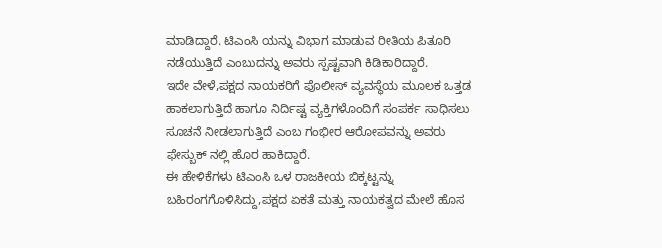ಮಾಡಿದ್ದಾರೆ. ಟಿಎಂಸಿ ಯನ್ನು ವಿಭಾಗ ಮಾಡುವ ರೀತಿಯ ಪಿತೂರಿ ನಡೆಯುತ್ತಿದೆ ಎಂಬುದನ್ನು ಅವರು ಸ್ಪಷ್ಟವಾಗಿ ಕಿಡಿಕಾರಿದ್ದಾರೆ.
ಇದೇ ವೇಳೆ,ಪಕ್ಷದ ನಾಯಕರಿಗೆ ಪೊಲೀಸ್ ವ್ಯವಸ್ಥೆಯ ಮೂಲಕ ಒತ್ತಡ ಹಾಕಲಾಗುತ್ತಿದೆ ಹಾಗೂ ನಿರ್ದಿಷ್ಟ ವ್ಯಕ್ತಿಗಳೊಂದಿಗೆ ಸಂಪರ್ಕ ಸಾಧಿಸಲು ಸೂಚನೆ ನೀಡಲಾಗುತ್ತಿದೆ ಎಂಬ ಗಂಭೀರ ಆರೋಪವನ್ನು ಅವರು ಫೇಸ್ಬುಕ್ ನಲ್ಲಿ ಹೊರ ಹಾಕಿದ್ದಾರೆ.
ಈ ಹೇಳಿಕೆಗಳು ಟಿಎಂಸಿ ಒಳ ರಾಜಕೀಯ ಬಿಕ್ಕಟ್ಟನ್ನು ಬಹಿರಂಗಗೊಳಿಸಿದ್ದು,ಪಕ್ಷದ ಏಕತೆ ಮತ್ತು ನಾಯಕತ್ವದ ಮೇಲೆ ಹೊಸ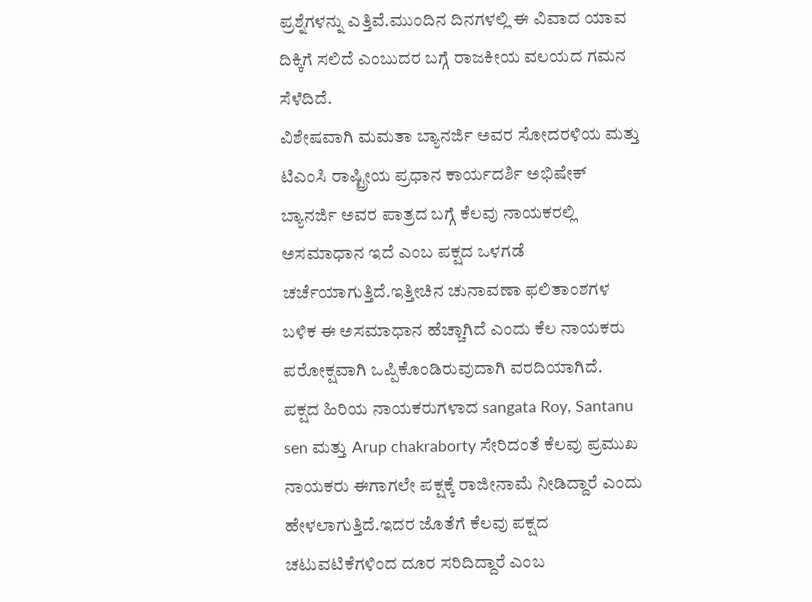ಪ್ರಶ್ನೆಗಳನ್ನು ಎತ್ತಿವೆ.ಮುಂದಿನ ದಿನಗಳಲ್ಲಿ ಈ ವಿವಾದ ಯಾವ ದಿಕ್ಕಿಗೆ ಸಲಿದೆ ಎಂಬುದರ ಬಗ್ಗೆ ರಾಜಕೀಯ ವಲಯದ ಗಮನ ಸೆಳೆದಿದೆ.
ವಿಶೇಷವಾಗಿ ಮಮತಾ ಬ್ಯಾನರ್ಜಿ ಅವರ ಸೋದರಳಿಯ ಮತ್ತು ಟಿಎಂಸಿ ರಾಷ್ಟ್ರೀಯ ಪ್ರಧಾನ ಕಾರ್ಯದರ್ಶಿ ಅಭಿಷೇಕ್ ಬ್ಯಾನರ್ಜಿ ಅವರ ಪಾತ್ರದ ಬಗ್ಗೆ ಕೆಲವು ನಾಯಕರಲ್ಲಿ ಅಸಮಾಧಾನ ಇದೆ ಎಂಬ ಪಕ್ಷದ ಒಳಗಡೆ ಚರ್ಚೆಯಾಗುತ್ತಿದೆ.ಇತ್ತೀಚಿನ ಚುನಾವಣಾ ಫಲಿತಾಂಶಗಳ ಬಳಿಕ ಈ ಅಸಮಾಧಾನ ಹೆಚ್ಚಾಗಿದೆ ಎಂದು ಕೆಲ ನಾಯಕರು ಪರೋಕ್ಷವಾಗಿ ಒಪ್ಪಿಕೊಂಡಿರುವುದಾಗಿ ವರದಿಯಾಗಿದೆ.
ಪಕ್ಷದ ಹಿರಿಯ ನಾಯಕರುಗಳಾದ sangata Roy, Santanu sen ಮತ್ತು Arup chakraborty ಸೇರಿದಂತೆ ಕೆಲವು ಪ್ರಮುಖ ನಾಯಕರು ಈಗಾಗಲೇ ಪಕ್ಷಕ್ಕೆ ರಾಜೀನಾಮೆ ನೀಡಿದ್ದಾರೆ ಎಂದು ಹೇಳಲಾಗುತ್ತಿದೆ.ಇದರ ಜೊತೆಗೆ ಕೆಲವು ಪಕ್ಷದ ಚಟುವಟಿಕೆಗಳಿಂದ ದೂರ ಸರಿದಿದ್ದಾರೆ ಎಂಬ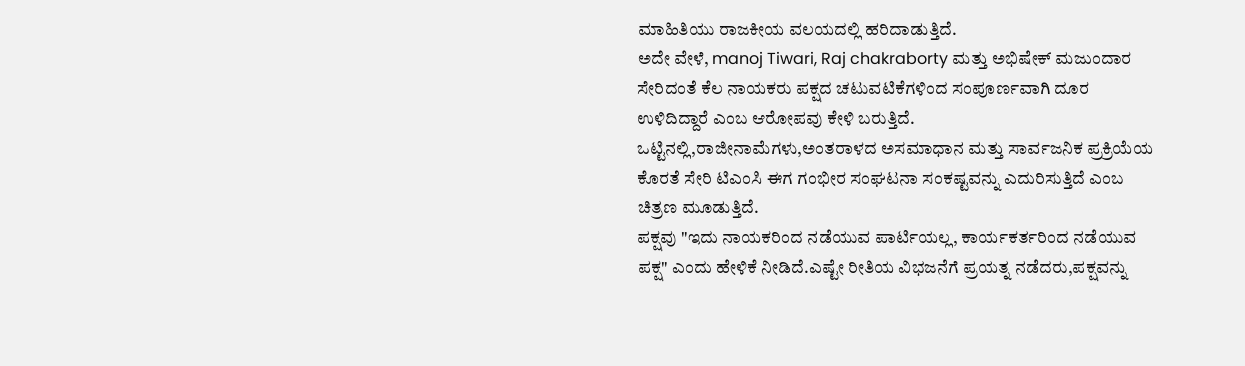ಮಾಹಿತಿಯು ರಾಜಕೀಯ ವಲಯದಲ್ಲಿ ಹರಿದಾಡುತ್ತಿದೆ.
ಅದೇ ವೇಳೆ, manoj Tiwari, Raj chakraborty ಮತ್ತು ಅಭಿಷೇಕ್ ಮಜುಂದಾರ ಸೇರಿದಂತೆ ಕೆಲ ನಾಯಕರು ಪಕ್ಷದ ಚಟುವಟಿಕೆಗಳಿಂದ ಸಂಪೂರ್ಣವಾಗಿ ದೂರ ಉಳಿದಿದ್ದಾರೆ ಎಂಬ ಆರೋಪವು ಕೇಳಿ ಬರುತ್ತಿದೆ.
ಒಟ್ಟಿನಲ್ಲಿ,ರಾಜೀನಾಮೆಗಳು,ಅಂತರಾಳದ ಅಸಮಾಧಾನ ಮತ್ತು ಸಾರ್ವಜನಿಕ ಪ್ರಕ್ರಿಯೆಯ ಕೊರತೆ ಸೇರಿ ಟಿಎಂಸಿ ಈಗ ಗಂಭೀರ ಸಂಘಟನಾ ಸಂಕಷ್ಟವನ್ನು ಎದುರಿಸುತ್ತಿದೆ ಎಂಬ ಚಿತ್ರಣ ಮೂಡುತ್ತಿದೆ.
ಪಕ್ಷವು "ಇದು ನಾಯಕರಿಂದ ನಡೆಯುವ ಪಾರ್ಟಿಯಲ್ಲ, ಕಾರ್ಯಕರ್ತರಿಂದ ನಡೆಯುವ ಪಕ್ಷ" ಎಂದು ಹೇಳಿಕೆ ನೀಡಿದೆ.ಎಷ್ಟೇ ರೀತಿಯ ವಿಭಜನೆಗೆ ಪ್ರಯತ್ನ ನಡೆದರು,ಪಕ್ಷವನ್ನು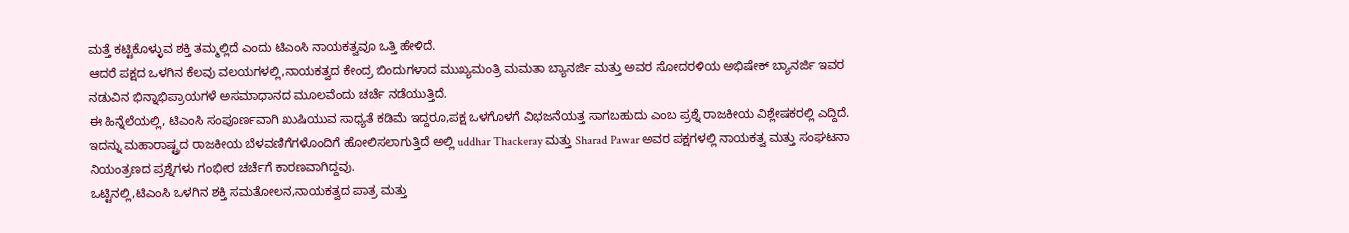ಮತ್ತೆ ಕಟ್ಟಿಕೊಳ್ಳುವ ಶಕ್ತಿ ತಮ್ಮಲ್ಲಿದೆ ಎಂದು ಟಿಎಂಸಿ ನಾಯಕತ್ವವೂ ಒತ್ತಿ ಹೇಳಿದೆ.
ಆದರೆ ಪಕ್ಷದ ಒಳಗಿನ ಕೆಲವು ವಲಯಗಳಲ್ಲಿ,ನಾಯಕತ್ವದ ಕೇಂದ್ರ ಬಿಂದುಗಳಾದ ಮುಖ್ಯಮಂತ್ರಿ ಮಮತಾ ಬ್ಯಾನರ್ಜಿ ಮತ್ತು ಅವರ ಸೋದರಳಿಯ ಅಭಿಷೇಕ್ ಬ್ಯಾನರ್ಜಿ ಇವರ ನಡುವಿನ ಭಿನ್ನಾಭಿಪ್ರಾಯಗಳೆ ಅಸಮಾಧಾನದ ಮೂಲವೆಂದು ಚರ್ಚೆ ನಡೆಯುತ್ತಿದೆ.
ಈ ಹಿನ್ನೆಲೆಯಲ್ಲಿ, ಟಿಎಂಸಿ ಸಂಪೂರ್ಣವಾಗಿ ಖುಷಿಯುವ ಸಾಧ್ಯತೆ ಕಡಿಮೆ ಇದ್ದರೂ,ಪಕ್ಷ ಒಳಗೊಳಗೆ ವಿಭಜನೆಯತ್ತ ಸಾಗಬಹುದು ಎಂಬ ಪ್ರಶ್ನೆ ರಾಜಕೀಯ ವಿಶ್ಲೇಷಕರಲ್ಲಿ ಎದ್ದಿದೆ.
ಇದನ್ನು ಮಹಾರಾಷ್ಟ್ರದ ರಾಜಕೀಯ ಬೆಳವಣಿಗೆಗಳೊಂದಿಗೆ ಹೋಲಿಸಲಾಗುತ್ತಿದೆ ಅಲ್ಲಿ uddhar Thackeray ಮತ್ತು Sharad Pawar ಅವರ ಪಕ್ಷಗಳಲ್ಲಿ ನಾಯಕತ್ವ ಮತ್ತು ಸಂಘಟನಾ ನಿಯಂತ್ರಣದ ಪ್ರಶ್ನೆಗಳು ಗಂಭೀರ ಚರ್ಚೆಗೆ ಕಾರಣವಾಗಿದ್ದವು.
ಒಟ್ಟಿನಲ್ಲಿ,ಟಿಎಂಸಿ ಒಳಗಿನ ಶಕ್ತಿ ಸಮತೋಲನ,ನಾಯಕತ್ವದ ಪಾತ್ರ ಮತ್ತು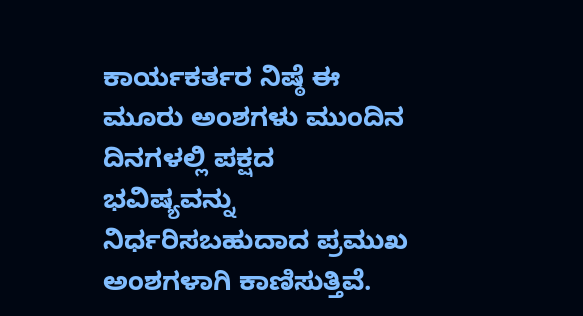ಕಾರ್ಯಕರ್ತರ ನಿಷ್ಠೆ ಈ ಮೂರು ಅಂಶಗಳು ಮುಂದಿನ ದಿನಗಳಲ್ಲಿ ಪಕ್ಷದ ಭವಿಷ್ಯವನ್ನು ನಿರ್ಧರಿಸಬಹುದಾದ ಪ್ರಮುಖ ಅಂಶಗಳಾಗಿ ಕಾಣಿಸುತ್ತಿವೆ.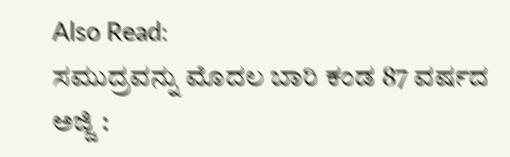Also Read:
ಸಮುದ್ರವನ್ನು ಮೊದಲ ಬಾರಿ ಕಂಡ 87 ವರ್ಷದ ಅಜ್ಜಿ :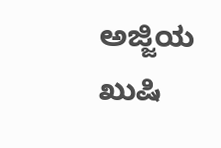ಅಜ್ಜಿಯ ಖುಷಿ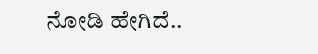ನೋಡಿ ಹೇಗಿದೆ..